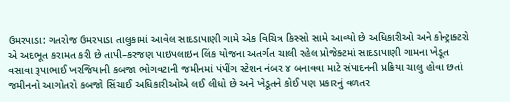ઉમરપાડા: ગતરોજ ઉમરપાડા તાલુકામાં આવેલ સાદડાપાણી ગામે એક વિચિત્ર કિસ્સો સામે આવ્યો છે અધિકારીઓ અને કોન્ટ્રાક્ટરો એ અદભૂત કરામત કરી છે તાપી–કરજણ પાઇપલાઇન લિંક યોજના અતર્ગત ચાલી રહેલ પ્રોજેક્ટમાં સાદડાપાણી ગામના ખેડૂત વસાવા રૂપાભાઈ ખરજિયાની કબજા ભોગવટાની જમીનમાં પંપીંગ સ્ટેશન નંબર ૪ બનાવવા માટે સંપાદનની પ્રક્રિયા ચાલુ હોવા છતાં જમીનનો આગોતરો કબજો સિંચાઈ અધિકારીઓએ લઈ લીધો છે અને ખેડૂતને કોઈ પણ પ્રકારનું વળતર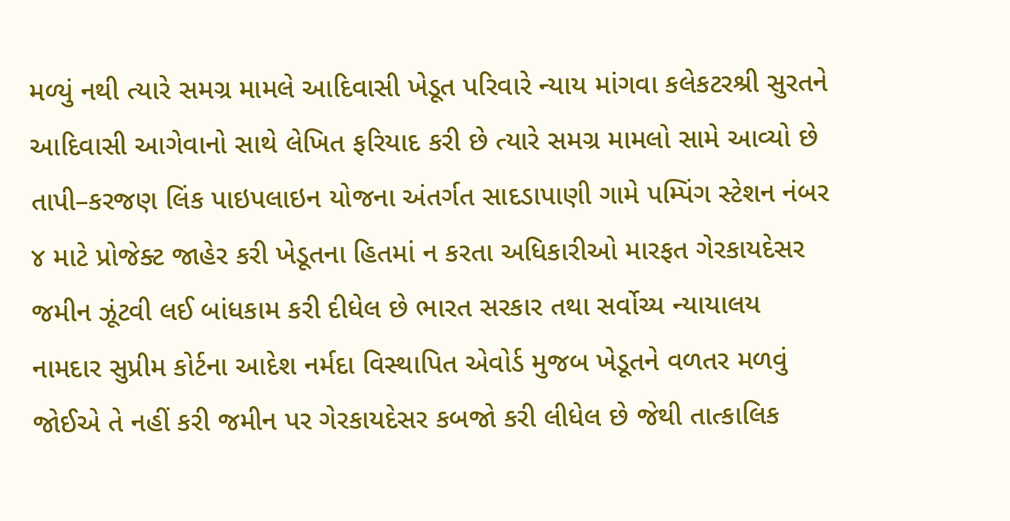મળ્યું નથી ત્યારે સમગ્ર મામલે આદિવાસી ખેડૂત પરિવારે ન્યાય માંગવા કલેકટરશ્રી સુરતને આદિવાસી આગેવાનો સાથે લેખિત ફરિયાદ કરી છે ત્યારે સમગ્ર મામલો સામે આવ્યો છે
તાપી–કરજણ લિંક પાઇપલાઇન યોજના અંતર્ગત સાદડાપાણી ગામે પમ્પિંગ સ્ટેશન નંબર ૪ માટે પ્રોજેક્ટ જાહેર કરી ખેડૂતના હિતમાં ન કરતા અધિકારીઓ મારફત ગેરકાયદેસર જમીન ઝૂંટવી લઈ બાંધકામ કરી દીધેલ છે ભારત સરકાર તથા સર્વોચ્ય ન્યાયાલય નામદાર સુપ્રીમ કોર્ટના આદેશ નર્મદા વિસ્થાપિત એવોર્ડ મુજબ ખેડૂતને વળતર મળવું જોઈએ તે નહીં કરી જમીન પર ગેરકાયદેસર કબજો કરી લીધેલ છે જેથી તાત્કાલિક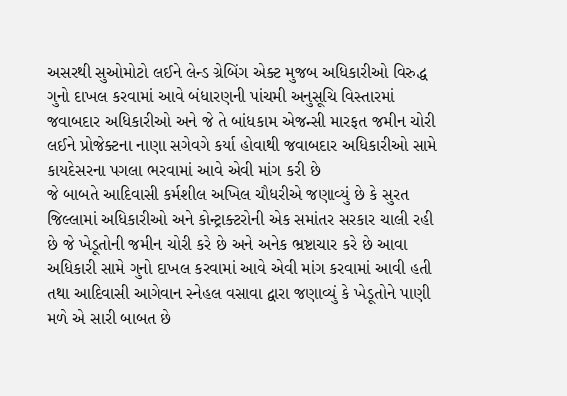અસરથી સુઓમોટો લઈને લેન્ડ ગ્રેબિંગ એક્ટ મુજબ અધિકારીઓ વિરુદ્ધ ગુનો દાખલ કરવામાં આવે બંધારણની પાંચમી અનુસૂચિ વિસ્તારમાં જવાબદાર અધિકારીઓ અને જે તે બાંધકામ એજન્સી મારફત જમીન ચોરી લઈને પ્રોજેક્ટના નાણા સગેવગે કર્યા હોવાથી જવાબદાર અધિકારીઓ સામે કાયદેસરના પગલા ભરવામાં આવે એવી માંગ કરી છે
જે બાબતે આદિવાસી કર્મશીલ અખિલ ચૌધરીએ જણાવ્યું છે કે સુરત જિલ્લામાં અધિકારીઓ અને કોન્ટ્રાક્ટરોની એક સમાંતર સરકાર ચાલી રહી છે જે ખેડૂતોની જમીન ચોરી કરે છે અને અનેક ભ્રષ્ટાચાર કરે છે આવા અધિકારી સામે ગુનો દાખલ કરવામાં આવે એવી માંગ કરવામાં આવી હતી તથા આદિવાસી આગેવાન સ્નેહલ વસાવા દ્વારા જણાવ્યું કે ખેડૂતોને પાણી મળે એ સારી બાબત છે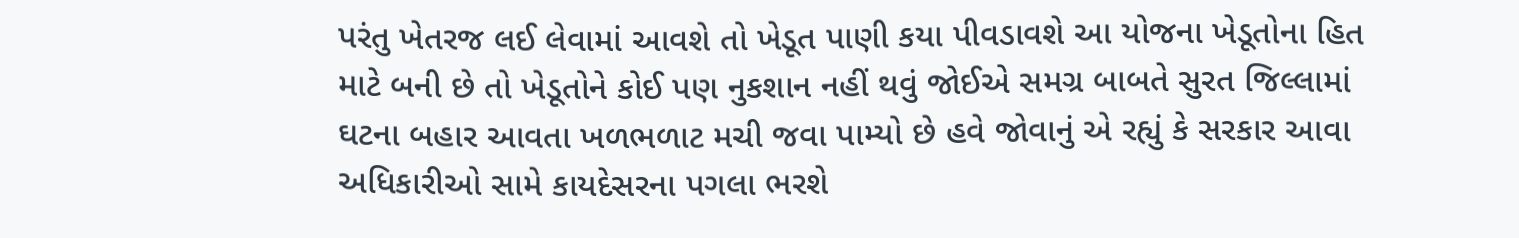પરંતુ ખેતરજ લઈ લેવામાં આવશે તો ખેડૂત પાણી કયા પીવડાવશે આ યોજના ખેડૂતોના હિત માટે બની છે તો ખેડૂતોને કોઈ પણ નુકશાન નહીં થવું જોઈએ સમગ્ર બાબતે સુરત જિલ્લામાં ઘટના બહાર આવતા ખળભળાટ મચી જવા પામ્યો છે હવે જોવાનું એ રહ્યું કે સરકાર આવા અધિકારીઓ સામે કાયદેસરના પગલા ભરશે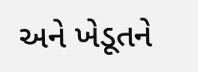અને ખેડૂતને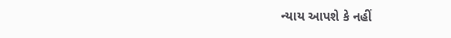ન્યાય આપશે કે નહીં